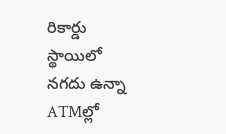రికార్డు స్థాయిలో నగదు ఉన్నా ATMల్లో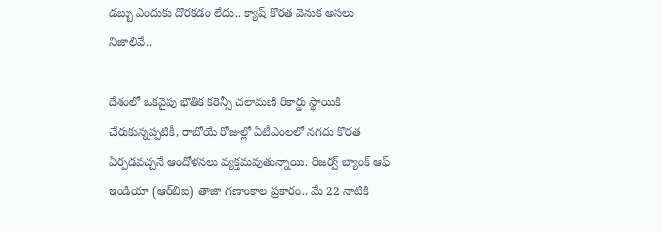డబ్బు ఎందుకు దొరకడం లేదు.. క్యాష్ కొరత వెనుక అసలు నిజాలివే..

దేశంలో ఒకవైపు భౌతిక కరెన్సీ చలామణి రికార్డు స్థాయికి చేరుకున్నప్పటికీ, రాబోయే రోజుల్లో ఏటీఎంలలో నగదు కొరత ఏర్పడవచ్చనే ఆందోళనలు వ్యక్తమవుతున్నాయి. రిజర్వ్ బ్యాంక్ ఆఫ్ ఇండియా (ఆర్‌బిఐ) తాజా గణాంకాల ప్రకారం.. మే 22 నాటికి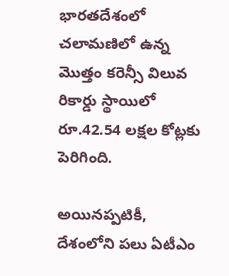భారతదేశంలో చలామణిలో ఉన్న మొత్తం కరెన్సీ విలువ రికార్డు స్థాయిలో రూ.42.54 లక్షల కోట్లకు పెరిగింది.

అయినప్పటికీ, దేశంలోని పలు ఏటీఎం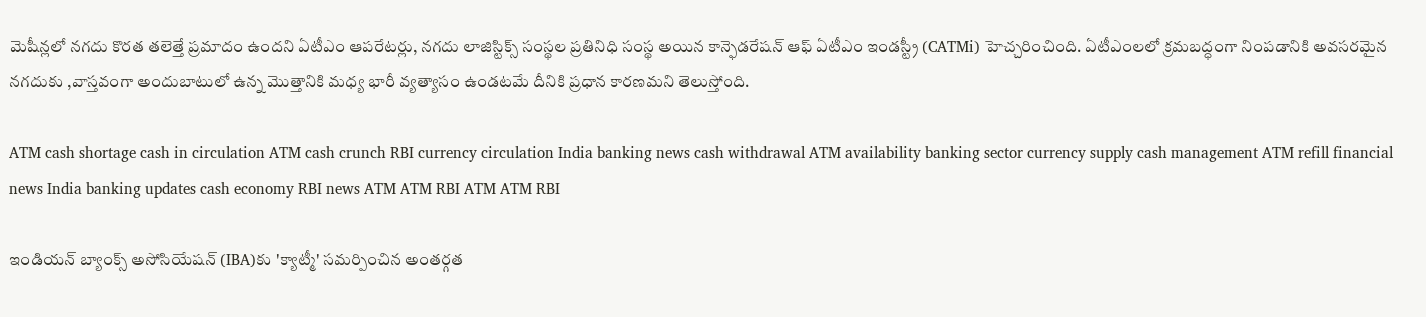మెషీన్లలో నగదు కొరత తలెత్తే ప్రమాదం ఉందని ఏటీఎం ఆపరేటర్లు, నగదు లాజిస్టిక్స్ సంస్థల ప్రతినిధి సంస్థ అయిన కాన్ఫెడరేషన్ ఆఫ్ ఏటీఎం ఇండస్ట్రీ (CATMi) హెచ్చరించింది. ఏటీఎంలలో క్రమబద్ధంగా నింపడానికి అవసరమైన నగదుకు ,వాస్తవంగా అందుబాటులో ఉన్న మొత్తానికి మధ్య భారీ వ్యత్యాసం ఉండటమే దీనికి ప్రధాన కారణమని తెలుస్తోంది.

ATM cash shortage cash in circulation ATM cash crunch RBI currency circulation India banking news cash withdrawal ATM availability banking sector currency supply cash management ATM refill financial news India banking updates cash economy RBI news ATM ATM RBI ATM ATM RBI

ఇండియన్ బ్యాంక్స్ అసోసియేషన్ (IBA)కు 'క్యాట్మీ' సమర్పించిన అంతర్గత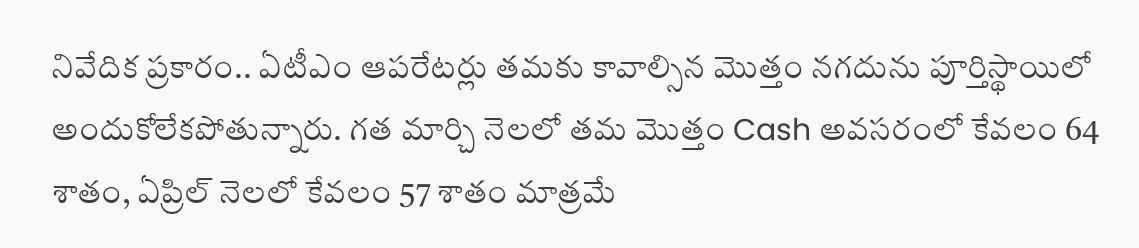నివేదిక ప్రకారం.. ఏటీఎం ఆపరేటర్లు తమకు కావాల్సిన మొత్తం నగదును పూర్తిస్థాయిలో అందుకోలేకపోతున్నారు. గత మార్చి నెలలో తమ మొత్తం Cash అవసరంలో కేవలం 64 శాతం, ఏప్రిల్ నెలలో కేవలం 57 శాతం మాత్రమే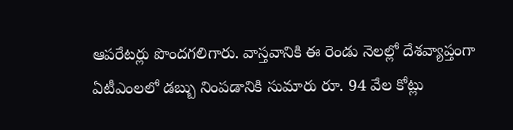ఆపరేటర్లు పొందగలిగారు. వాస్తవానికి ఈ రెండు నెలల్లో దేశవ్యాప్తంగా ఏటీఎంలలో డబ్బు నింపడానికి సుమారు రూ. 94 వేల కోట్లు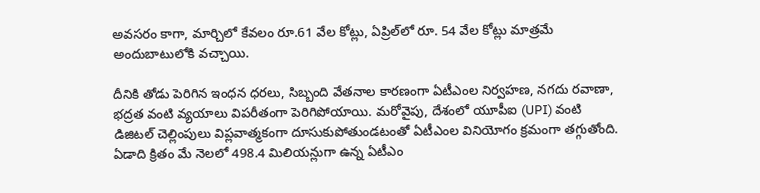అవసరం కాగా, మార్చిలో కేవలం రూ.61 వేల కోట్లు, ఏప్రిల్‌లో రూ. 54 వేల కోట్లు మాత్రమే అందుబాటులోకి వచ్చాయి.

దీనికి తోడు పెరిగిన ఇంధన ధరలు, సిబ్బంది వేతనాల కారణంగా ఏటీఎంల నిర్వహణ, నగదు రవాణా, భద్రత వంటి వ్యయాలు విపరీతంగా పెరిగిపోయాయి. మరోవైపు, దేశంలో యూపీఐ (UPI) వంటి డిజిటల్ చెల్లింపులు విప్లవాత్మకంగా దూసుకుపోతుండటంతో ఏటీఎంల వినియోగం క్రమంగా తగ్గుతోంది. ఏడాది క్రితం మే నెలలో 498.4 మిలియన్లుగా ఉన్న ఏటీఎం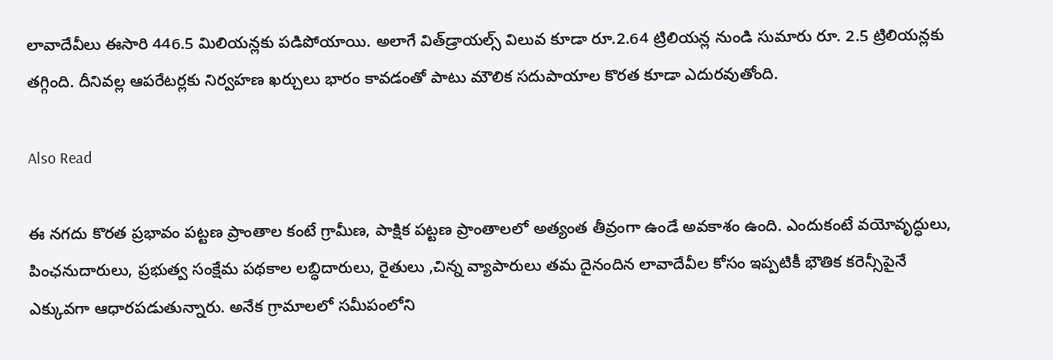లావాదేవీలు ఈసారి 446.5 మిలియన్లకు పడిపోయాయి. అలాగే విత్‌డ్రాయల్స్ విలువ కూడా రూ.2.64 ట్రిలియన్ల నుండి సుమారు రూ. 2.5 ట్రిలియన్లకు తగ్గింది. దీనివల్ల ఆపరేటర్లకు నిర్వహణ ఖర్చులు భారం కావడంతో పాటు మౌలిక సదుపాయాల కొరత కూడా ఎదురవుతోంది.

Also Read

ఈ నగదు కొరత ప్రభావం పట్టణ ప్రాంతాల కంటే గ్రామీణ, పాక్షిక పట్టణ ప్రాంతాలలో అత్యంత తీవ్రంగా ఉండే అవకాశం ఉంది. ఎందుకంటే వయోవృద్ధులు, పింఛనుదారులు, ప్రభుత్వ సంక్షేమ పథకాల లబ్ధిదారులు, రైతులు ,చిన్న వ్యాపారులు తమ దైనందిన లావాదేవీల కోసం ఇప్పటికీ భౌతిక కరెన్సీపైనే ఎక్కువగా ఆధారపడుతున్నారు. అనేక గ్రామాలలో సమీపంలోని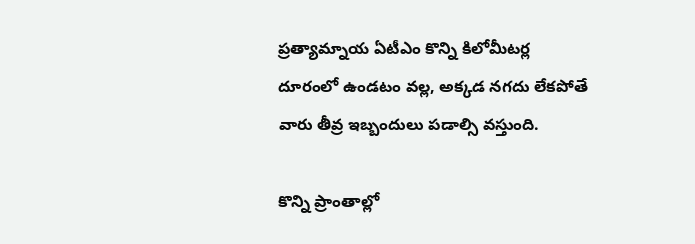ప్రత్యామ్నాయ ఏటీఎం కొన్ని కిలోమీటర్ల దూరంలో ఉండటం వల్ల, అక్కడ నగదు లేకపోతే వారు తీవ్ర ఇబ్బందులు పడాల్సి వస్తుంది.

కొన్ని ప్రాంతాల్లో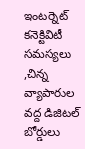ఇంటర్నెట్ కనెక్టివిటీ సమస్యలు ,చిన్న వ్యాపారుల వద్ద డిజిటల్ బోర్డులు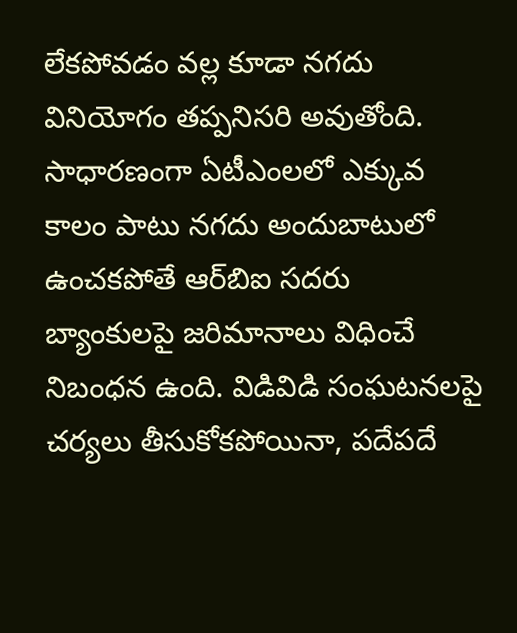లేకపోవడం వల్ల కూడా నగదు వినియోగం తప్పనిసరి అవుతోంది. సాధారణంగా ఏటీఎంలలో ఎక్కువ కాలం పాటు నగదు అందుబాటులో ఉంచకపోతే ఆర్‌బిఐ సదరు బ్యాంకులపై జరిమానాలు విధించే నిబంధన ఉంది. విడివిడి సంఘటనలపై చర్యలు తీసుకోకపోయినా, పదేపదే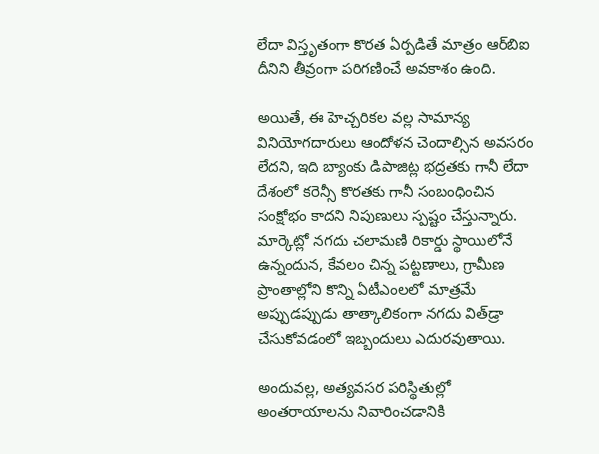లేదా విస్తృతంగా కొరత ఏర్పడితే మాత్రం ఆర్‌బిఐ దీనిని తీవ్రంగా పరిగణించే అవకాశం ఉంది.

అయితే, ఈ హెచ్చరికల వల్ల సామాన్య వినియోగదారులు ఆందోళన చెందాల్సిన అవసరం లేదని, ఇది బ్యాంకు డిపాజిట్ల భద్రతకు గానీ లేదా దేశంలో కరెన్సీ కొరతకు గానీ సంబంధించిన సంక్షోభం కాదని నిపుణులు స్పష్టం చేస్తున్నారు. మార్కెట్లో నగదు చలామణి రికార్డు స్థాయిలోనే ఉన్నందున, కేవలం చిన్న పట్టణాలు, గ్రామీణ ప్రాంతాల్లోని కొన్ని ఏటీఎంలలో మాత్రమే అప్పుడప్పుడు తాత్కాలికంగా నగదు విత్‌డ్రా చేసుకోవడంలో ఇబ్బందులు ఎదురవుతాయి.

అందువల్ల, అత్యవసర పరిస్థితుల్లో అంతరాయాలను నివారించడానికి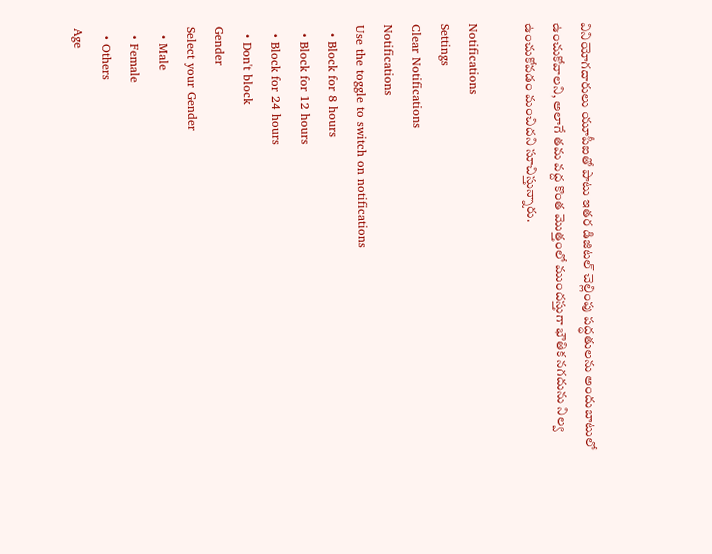వినియోగదారులు యూపీఐతో పాటు ఇతర డిజిటల్ చెల్లింపు పద్ధతులను అందుబాటులో ఉంచుకోవాలని, అలాగే తమ వద్ద కొంత మొత్తంలో ముందస్తుగా భౌతిక నగదును నిల్వ ఉంచుకోవడం మంచిదని సూచిస్తున్నారు.

Notifications
Settings
Clear Notifications
Notifications
Use the toggle to switch on notifications
  • Block for 8 hours
  • Block for 12 hours
  • Block for 24 hours
  • Don't block
Gender
Select your Gender
  • Male
  • Female
  • Others
Age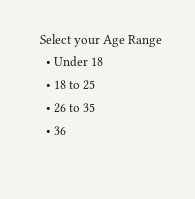Select your Age Range
  • Under 18
  • 18 to 25
  • 26 to 35
  • 36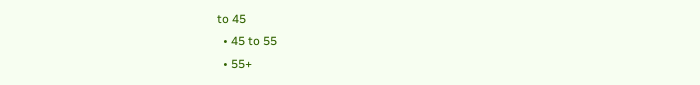to 45
  • 45 to 55
  • 55+